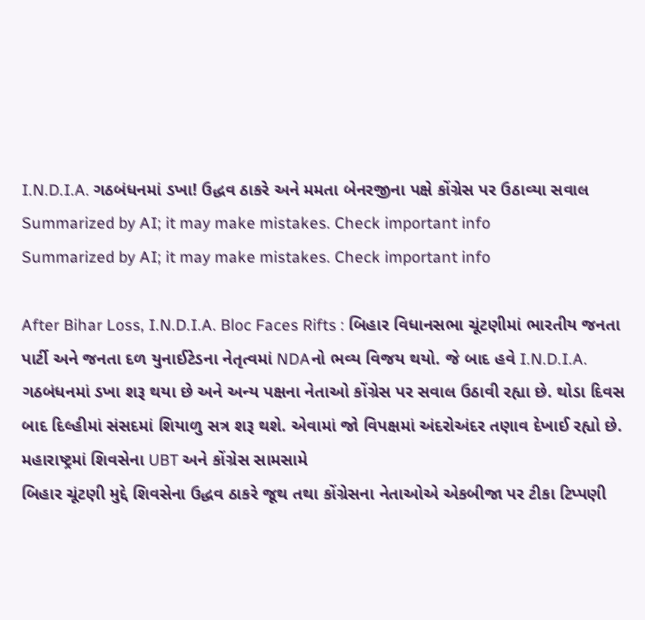I.N.D.I.A. ગઠબંધનમાં ડખા! ઉદ્ધવ ઠાકરે અને મમતા બેનરજીના પક્ષે કોંગ્રેસ પર ઉઠાવ્યા સવાલ
Summarized by AI; it may make mistakes. Check important info
Summarized by AI; it may make mistakes. Check important info

After Bihar Loss, I.N.D.I.A. Bloc Faces Rifts : બિહાર વિધાનસભા ચૂંટણીમાં ભારતીય જનતા પાર્ટી અને જનતા દળ યુનાઈટેડના નેતૃત્વમાં NDAનો ભવ્ય વિજય થયો. જે બાદ હવે I.N.D.I.A. ગઠબંધનમાં ડખા શરૂ થયા છે અને અન્ય પક્ષના નેતાઓ કોંગ્રેસ પર સવાલ ઉઠાવી રહ્યા છે. થોડા દિવસ બાદ દિલ્હીમાં સંસદમાં શિયાળુ સત્ર શરૂ થશે. એવામાં જો વિપક્ષમાં અંદરોઅંદર તણાવ દેખાઈ રહ્યો છે.
મહારાષ્ટ્રમાં શિવસેના UBT અને કોંગ્રેસ સામસામે
બિહાર ચૂંટણી મુદ્દે શિવસેના ઉદ્ધવ ઠાકરે જૂથ તથા કોંગ્રેસના નેતાઓએ એકબીજા પર ટીકા ટિપ્પણી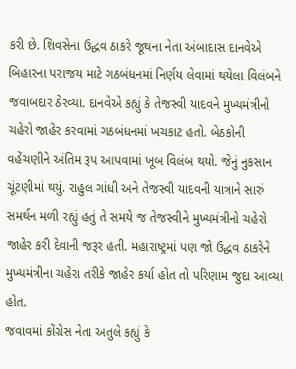કરી છે. શિવસેના ઉદ્ધવ ઠાકરે જૂથના નેતા અંબાદાસ દાનવેએ બિહારના પરાજય માટે ગઠબંધનમાં નિર્ણય લેવામાં થયેલા વિલંબને જવાબદાર ઠેરવ્યા. દાનવેએ કહ્યું કે તેજસ્વી યાદવને મુખ્યમંત્રીનો ચહેરો જાહેર કરવામાં ગઠબંધનમાં ખચકાટ હતો. બેઠકોની વહેંચણીને અંતિમ રૂપ આપવામાં ખૂબ વિલંબ થયો. જેનું નુકસાન ચૂંટણીમાં થયું. રાહુલ ગાંધી અને તેજસ્વી યાદવની યાત્રાને સારું સમર્થન મળી રહ્યું હતું તે સમયે જ તેજસ્વીને મુખ્યમંત્રીનો ચહેરો જાહેર કરી દેવાની જરૂર હતી. મહારાષ્ટ્રમાં પણ જો ઉદ્ધવ ઠાકરેને મુખ્યમંત્રીના ચહેરા તરીકે જાહેર કર્યા હોત તો પરિણામ જુદા આવ્યા હોત.
જવાવમાં કોંગ્રેસ નેતા અતુલે કહ્યું કે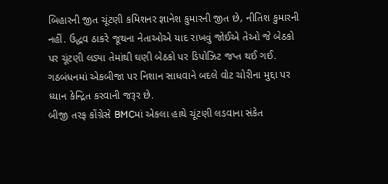બિહારની જીત ચૂંટણી કમિશનર જ્ઞાનેશ કુમારની જીત છે, નીતિશ કુમારની નહીં. ઉદ્ધવ ઠાકરે જૂથના નેતાઓએ યાદ રાખવું જોઈએ તેઓ જે બેઠકો પર ચૂંટણી લડ્યા તેમાંથી ઘણી બેઠકો પર ડિપોઝિટ જપ્ત થઈ ગઈ. ગઠબંધનમાં એકબીજા પર નિશાન સાધવાને બદલે વોટ ચોરીના મુદ્દા પર ધ્યાન કેન્દ્રિત કરવાની જરૂર છે.
બીજી તરફ કોંગ્રેસે BMCમાં એકલા હાથે ચૂંટણી લડવાના સંકેત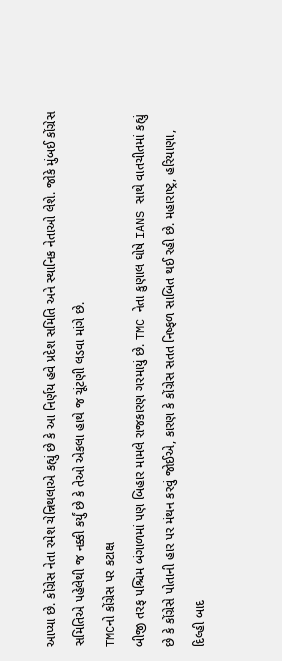આપ્યા છે. કોંગ્રેસ નેતા રમેશ ચેન્નિથલાએ કહ્યું છે કે આ નિર્ણય હવે પ્રદેશ સમિતિ અને સ્થાનિક નેતાઓ લેશે. જોકે મુંબઈ કોંગ્રેસ સમિતિએ પહેલેથી જ નક્કી કર્યું છે કે તેઓ એકલા હાથે જ ચૂંટણી લડવા માંગે છે.
TMCનો કોંગ્રેસ પર કટાક્ષ
બીજી તરફ પશ્ચિમ બંગાળમાં પણ બિહાર મામલે રાજકારણ ગરમાયું છે. TMC નેતા કુણાલ ઘોષે IANS સાથે વાતચીતમાં કહ્યું છે કે કોંગ્રેસે પોતાની હાર પર મંથન કરવું જોઈએ, કારણ કે કોંગ્રેસ સતત નિષ્ફળ સાબિત થઈ રહી છે. મહારાષ્ટ્ર, હરિયાણા, દિલ્હી બાદ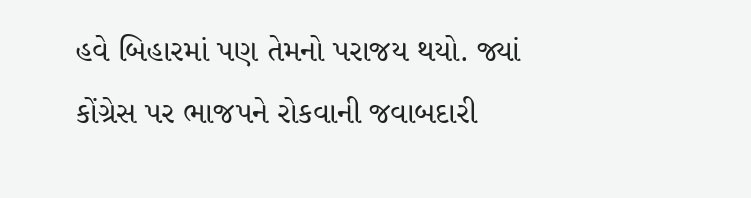હવે બિહારમાં પણ તેમનો પરાજય થયો. જ્યાં કોંગ્રેસ પર ભાજપને રોકવાની જવાબદારી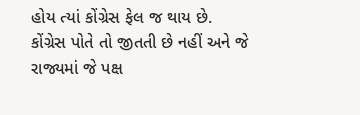હોય ત્યાં કોંગ્રેસ ફેલ જ થાય છે. કોંગ્રેસ પોતે તો જીતતી છે નહીં અને જે રાજ્યમાં જે પક્ષ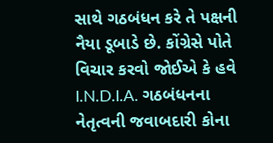સાથે ગઠબંધન કરે તે પક્ષની નૈયા ડૂબાડે છે. કોંગ્રેસે પોતે વિચાર કરવો જોઈએ કે હવે I.N.D.I.A. ગઠબંધનના નેતૃત્વની જવાબદારી કોના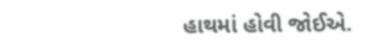હાથમાં હોવી જોઈએ.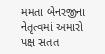મમતા બેનરજીના નેતૃત્વમાં અમારો પક્ષ સતત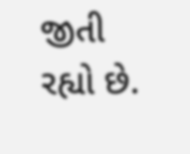જીતી રહ્યો છે.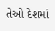તેઓ દેશમાં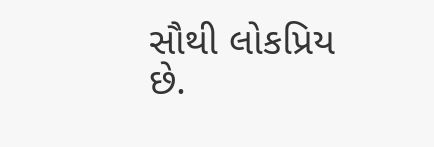સૌથી લોકપ્રિય છે.